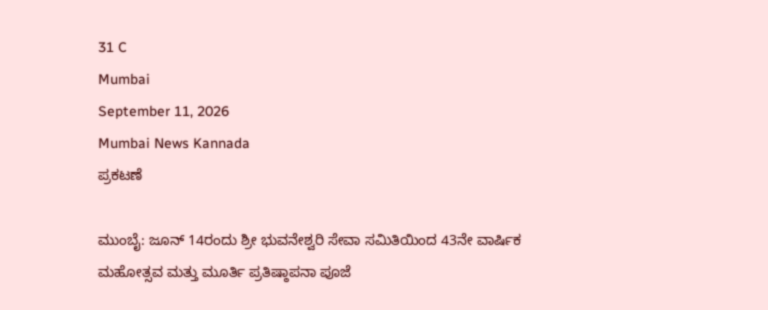31 C
Mumbai
September 11, 2026
Mumbai News Kannada
ಪ್ರಕಟಣೆ

ಮುಂಬೈ: ಜೂನ್ 14ರಂದು ಶ್ರೀ ಭುವನೇಶ್ವರಿ ಸೇವಾ ಸಮಿತಿಯಿಂದ 43ನೇ ವಾರ್ಷಿಕ ಮಹೋತ್ಸವ ಮತ್ತು ಮೂರ್ತಿ ಪ್ರತಿಷ್ಠಾಪನಾ ಪೂಜೆ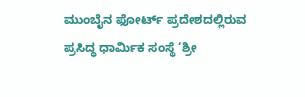ಮುಂಬೈನ ಫೋರ್ಟ್ ಪ್ರದೇಶದಲ್ಲಿರುವ ಪ್ರಸಿದ್ಧ ಧಾರ್ಮಿಕ ಸಂಸ್ಥೆ ‘ಶ್ರೀ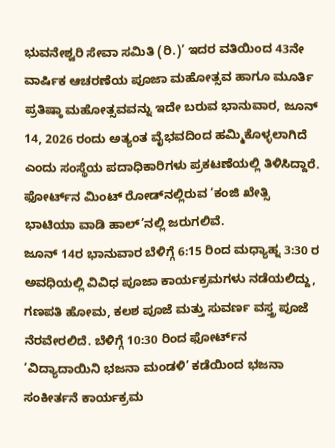ಭುವನೇಶ್ವರಿ ಸೇವಾ ಸಮಿತಿ (ರಿ.)’ ಇದರ ವತಿಯಿಂದ 43ನೇ ವಾರ್ಷಿಕ ಆಚರಣೆಯ ಪೂಜಾ ಮಹೋತ್ಸವ ಹಾಗೂ ಮೂರ್ತಿ ಪ್ರತಿಷ್ಠಾ ಮಹೋತ್ಸವವನ್ನು ಇದೇ ಬರುವ ಭಾನುವಾರ, ಜೂನ್ 14, 2026 ರಂದು ಅತ್ಯಂತ ವೈಭವದಿಂದ ಹಮ್ಮಿಕೊಳ್ಳಲಾಗಿದೆ ಎಂದು ಸಂಸ್ಥೆಯ ಪದಾಧಿಕಾರಿಗಳು ಪ್ರಕಟಣೆಯಲ್ಲಿ ತಿಳಿಸಿದ್ದಾರೆ. ಫೋರ್ಟ್‌ನ ಮಿಂಟ್ ರೋಡ್‌ನಲ್ಲಿರುವ ‘ಕಂಜಿ ಖೇತ್ಸಿ ಭಾಟಿಯಾ ವಾಡಿ ಹಾಲ್’ನಲ್ಲಿ ಜರುಗಲಿವೆ.
ಜೂನ್ 14ರ ಭಾನುವಾರ ಬೆಳಿಗ್ಗೆ 6:15 ರಿಂದ ಮಧ್ಯಾಹ್ನ 3:30 ರ ಅವಧಿಯಲ್ಲಿ ವಿವಿಧ ಪೂಜಾ ಕಾರ್ಯಕ್ರಮಗಳು ನಡೆಯಲಿದ್ದು, ಗಣಪತಿ ಹೋಮ, ಕಲಶ ಪೂಜೆ ಮತ್ತು ಸುವರ್ಣ ವಸ್ತ್ರ ಪೂಜೆ ನೆರವೇರಲಿದೆ. ಬೆಳಿಗ್ಗೆ 10:30 ರಿಂದ ಫೋರ್ಟ್‌ನ ‘ವಿದ್ಯಾದಾಯಿನಿ ಭಜನಾ ಮಂಡಳಿ’ ಕಡೆಯಿಂದ ಭಜನಾ ಸಂಕೀರ್ತನೆ ಕಾರ್ಯಕ್ರಮ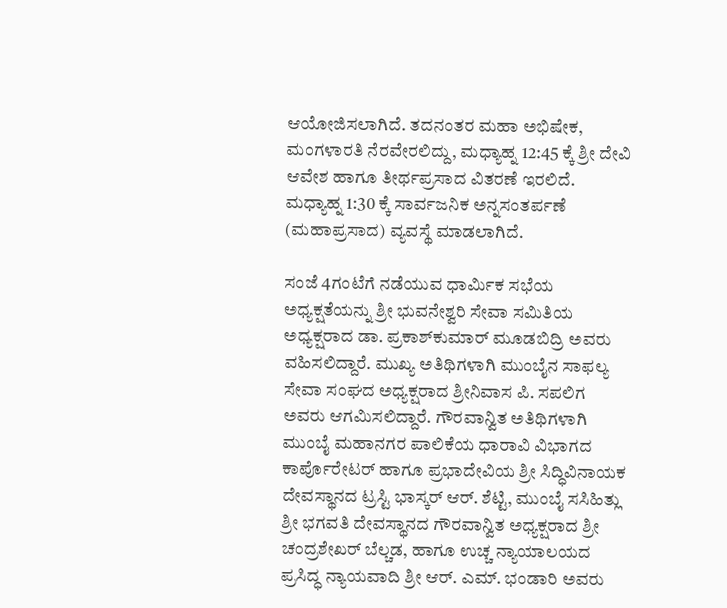ಆಯೋಜಿಸಲಾಗಿದೆ. ತದನಂತರ ಮಹಾ ಅಭಿಷೇಕ, ಮಂಗಳಾರತಿ ನೆರವೇರಲಿದ್ದು, ಮಧ್ಯಾಹ್ನ 12:45 ಕ್ಕೆ ಶ್ರೀ ದೇವಿ ಆವೇಶ ಹಾಗೂ ತೀರ್ಥಪ್ರಸಾದ ವಿತರಣೆ ಇರಲಿದೆ. ಮಧ್ಯಾಹ್ನ 1:30 ಕ್ಕೆ ಸಾರ್ವಜನಿಕ ಅನ್ನಸಂತರ್ಪಣೆ (ಮಹಾಪ್ರಸಾದ) ವ್ಯವಸ್ಥೆ ಮಾಡಲಾಗಿದೆ.

ಸಂಜೆ 4ಗಂಟೆಗೆ ನಡೆಯುವ ಧಾರ್ಮಿಕ ಸಭೆಯ ಅಧ್ಯಕ್ಷತೆಯನ್ನು ಶ್ರೀ ಭುವನೇಶ್ವರಿ ಸೇವಾ ಸಮಿತಿಯ ಅಧ್ಯಕ್ಷರಾದ ಡಾ. ಪ್ರಕಾಶ್‌ಕುಮಾರ್ ಮೂಡಬಿದ್ರಿ ಅವರು ವಹಿಸಲಿದ್ದಾರೆ. ಮುಖ್ಯ ಅತಿಥಿಗಳಾಗಿ ಮುಂಬೈನ ಸಾಫಲ್ಯ ಸೇವಾ ಸಂಘದ ಅಧ್ಯಕ್ಷರಾದ ಶ್ರೀನಿವಾಸ ಪಿ. ಸಪಲಿಗ ಅವರು ಆಗಮಿಸಲಿದ್ದಾರೆ. ಗೌರವಾನ್ವಿತ ಅತಿಥಿಗಳಾಗಿ ಮುಂಬೈ ಮಹಾನಗರ ಪಾಲಿಕೆಯ ಧಾರಾವಿ ವಿಭಾಗದ ಕಾರ್ಪೊರೇಟರ್ ಹಾಗೂ ಪ್ರಭಾದೇವಿಯ ಶ್ರೀ ಸಿದ್ಧಿವಿನಾಯಕ ದೇವಸ್ಥಾನದ ಟ್ರಸ್ಟಿ ಭಾಸ್ಕರ್ ಆರ್. ಶೆಟ್ಟಿ, ಮುಂಬೈ ಸಸಿಹಿತ್ಲು ಶ್ರೀ ಭಗವತಿ ದೇವಸ್ಥಾನದ ಗೌರವಾನ್ವಿತ ಅಧ್ಯಕ್ಷರಾದ ಶ್ರೀ ಚಂದ್ರಶೇಖರ್ ಬೆಲ್ಚಡ, ಹಾಗೂ ಉಚ್ಚ ನ್ಯಾಯಾಲಯದ ಪ್ರಸಿದ್ಧ ನ್ಯಾಯವಾದಿ ಶ್ರೀ ಆರ್. ಎಮ್. ಭಂಡಾರಿ ಅವರು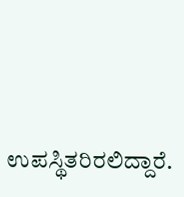ಉಪಸ್ಥಿತರಿರಲಿದ್ದಾರೆ.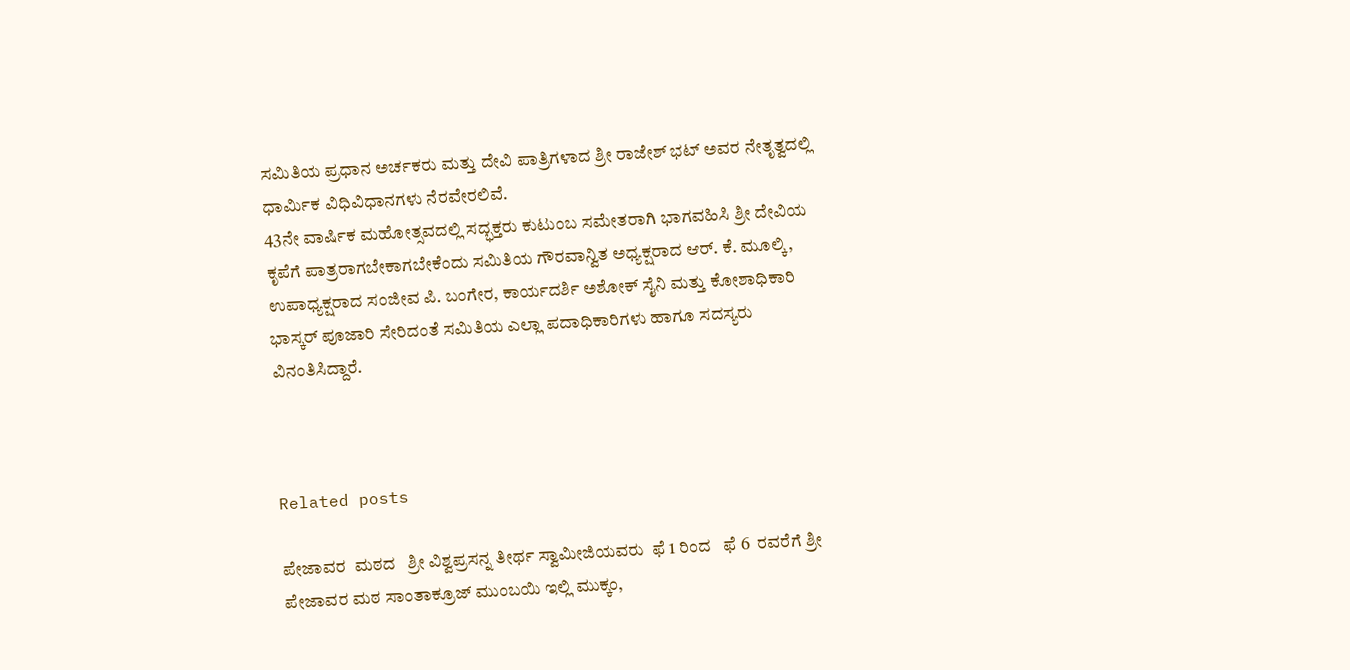ಸಮಿತಿಯ ಪ್ರಧಾನ ಅರ್ಚಕರು ಮತ್ತು ದೇವಿ ಪಾತ್ರಿಗಳಾದ ಶ್ರೀ ರಾಜೇಶ್ ಭಟ್ ಅವರ ನೇತೃತ್ವದಲ್ಲಿ ಧಾರ್ಮಿಕ ವಿಧಿವಿಧಾನಗಳು ನೆರವೇರಲಿವೆ.
43ನೇ ವಾರ್ಷಿಕ ಮಹೋತ್ಸವದಲ್ಲಿ ಸದ್ಭಕ್ತರು ಕುಟುಂಬ ಸಮೇತರಾಗಿ ಭಾಗವಹಿಸಿ ಶ್ರೀ ದೇವಿಯ ಕೃಪೆಗೆ ಪಾತ್ರರಾಗಬೇಕಾಗಬೇಕೆಂದು ಸಮಿತಿಯ ಗೌರವಾನ್ವಿತ ಅಧ್ಯಕ್ಷರಾದ ಆರ್. ಕೆ. ಮೂಲ್ಕಿ, ಉಪಾಧ್ಯಕ್ಷರಾದ ಸಂಜೀವ ಪಿ. ಬಂಗೇರ, ಕಾರ್ಯದರ್ಶಿ ಅಶೋಕ್ ಸೈನಿ ಮತ್ತು ಕೋಶಾಧಿಕಾರಿ ಭಾಸ್ಕರ್ ಪೂಜಾರಿ ಸೇರಿದಂತೆ ಸಮಿತಿಯ ಎಲ್ಲಾ ಪದಾಧಿಕಾರಿಗಳು ಹಾಗೂ ಸದಸ್ಯರು ವಿನಂತಿಸಿದ್ದಾರೆ.



Related posts

ಪೇಜಾವರ  ಮಠದ   ಶ್ರೀ ವಿಶ್ವಪ್ರಸನ್ನ ತೀರ್ಥ ಸ್ವಾಮೀಜಿಯವರು  ಫೆ 1 ರಿಂದ   ಫೆ 6  ರವರೆಗೆ ಶ್ರೀ ಪೇಜಾವರ ಮಠ ಸಾಂತಾಕ್ರೂಜ್ ಮುಂಬಯಿ ಇಲ್ಲಿ ಮುಕ್ಕಂ,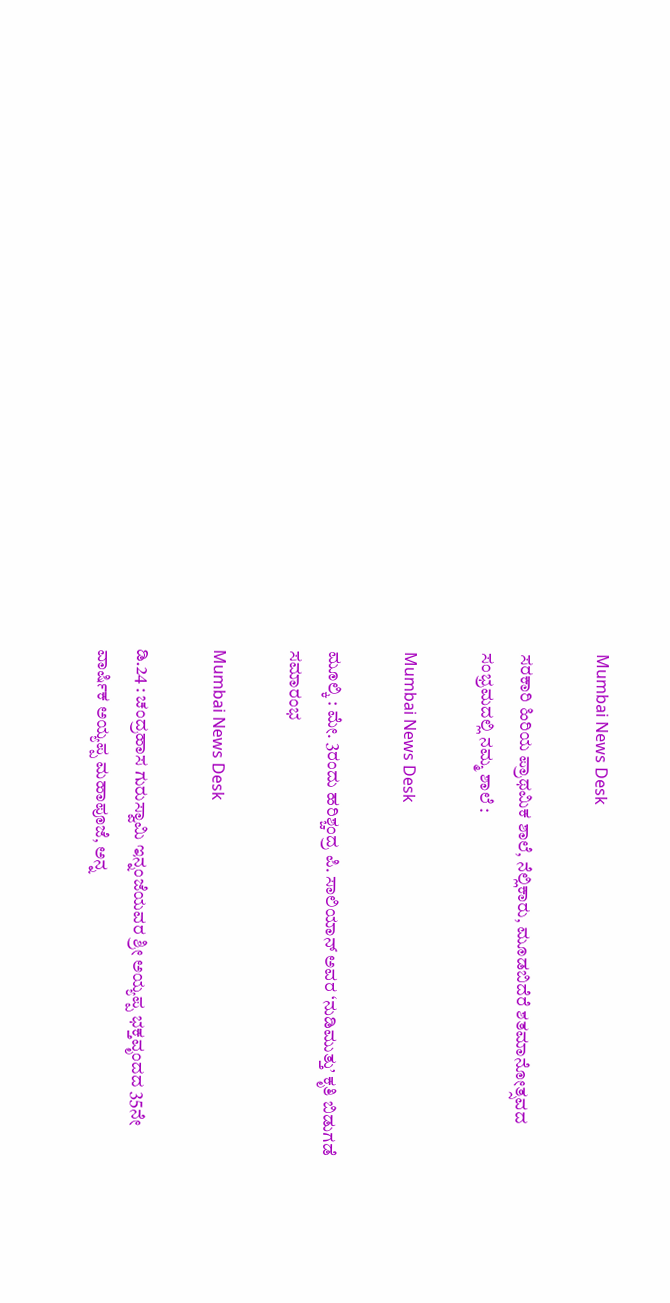Mumbai News Desk

ಸರಕಾರಿ ಹಿರಿಯ ಪ್ರಾಥಮಿಕ ಶಾಲೆ, ನೆಲ್ಲಿಕಾರು, ಮೂಡಬಿದೆರೆ ಶತಮಾನೋತ್ಸವದ ಸಂಭ್ರಮದಲ್ಲಿ ನಮ್ಮ ಶಾಲೆ :

Mumbai News Desk

ಮೂಲ್ಕಿ : ಮೇ. 3ರಂದು ಹರಿಶ್ಚಂದ್ರ ಪಿ. ಸಾಲಿಯಾನ್ ಅವರ ‘ನುಡಿಮುತ್ತು’ ಕೃತಿ ಬಿಡುಗಡೆ ಸಮಾರಂಭ

Mumbai News Desk

ಡಿ.24 : ಚಂದ್ರಹಾಸ ಗುರುಸ್ವಾಮಿ ಇನ್ನಂಜೆಯವರ ಶ್ರೀ ಅಯ್ಯಪ್ಪ ಭಕ್ತವೃಂದದ 35ನೇ ವಾರ್ಷಿಕ ಅಯ್ಯಪ್ಪ ಮಹಾಪೂಜೆ, ಅನ್ನ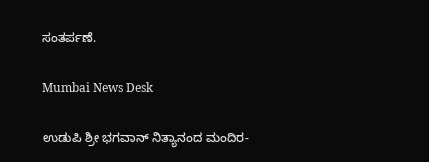ಸಂತರ್ಪಣೆ.

Mumbai News Desk

ಉಡುಪಿ ಶ್ರೀ ಭಗವಾನ್ ನಿತ್ಯಾನಂದ ಮಂದಿರ-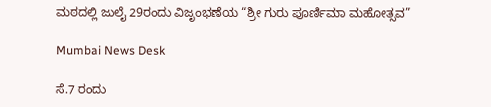ಮಠದಲ್ಲಿ ಜುಲೈ 29ರಂದು ವಿಜೃಂಭಣೆಯ “ಶ್ರೀ ಗುರು ಪೂರ್ಣಿಮಾ ಮಹೋತ್ಸವ”

Mumbai News Desk

ಸೆ.7 ರಂದು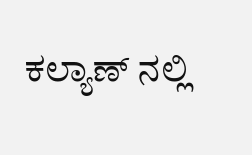ಕಲ್ಯಾಣ್ ನಲ್ಲಿ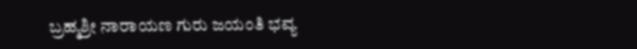ಬ್ರಹ್ಮಶ್ರೀ ನಾರಾಯಣ ಗುರು ಜಯಂತಿ ಭವ್ಯ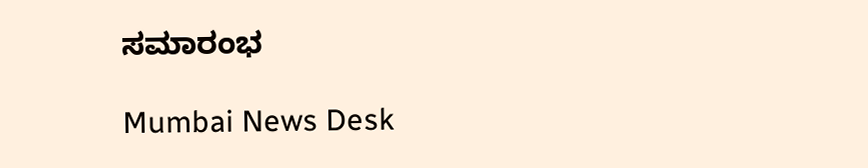ಸಮಾರಂಭ

Mumbai News Desk